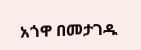አጎዋ በመታገዱ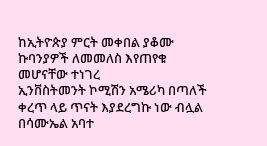ከኢትዮጵያ ምርት መቀበል ያቆሙ ኩባንያዎች ለመመለስ እየጠየቁ መሆናቸው ተነገረ
ኢንቨስትመንት ኮሚሽን አሜሪካ በጣለች ቀረጥ ላይ ጥናት እያደረግኩ ነው ብሏል በሳሙኤል አባተ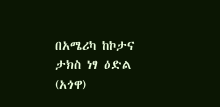በአሜሪካ ከኮታና ታክስ ነፃ ዕድል (አጎዋ)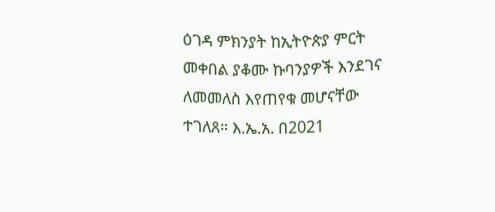ዕገዳ ምክንያት ከኢትዮጵያ ምርት መቀበል ያቆሙ ኩባንያዎች እንደገና ለመመለስ እየጠየቁ መሆናቸው ተገለጸ። እ.ኤ.አ. በ2021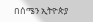በሰሜን ኢትዮጵያ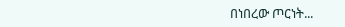በነበረው ጦርነት...